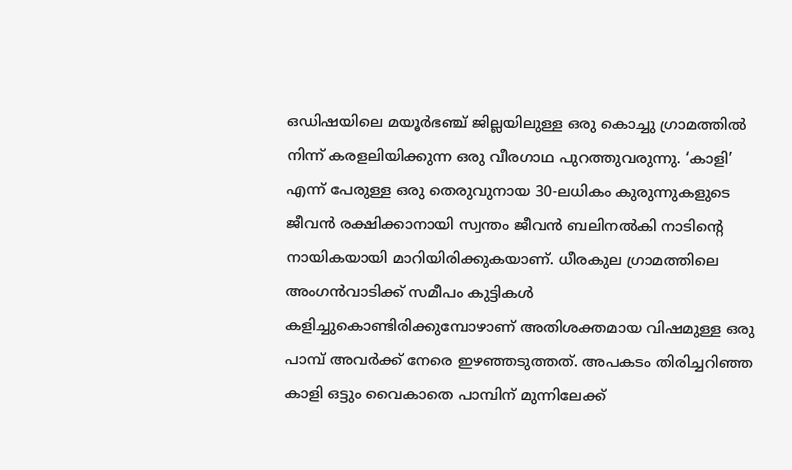ഒഡിഷയിലെ മയൂർഭഞ്ച് ജില്ലയിലുള്ള ഒരു കൊച്ചു ഗ്രാമത്തിൽ നിന്ന് കരളലിയിക്കുന്ന ഒരു വീരഗാഥ പുറത്തുവരുന്നു. ‘കാളി’ എന്ന് പേരുള്ള ഒരു തെരുവുനായ 30-ലധികം കുരുന്നുകളുടെ ജീവൻ രക്ഷിക്കാനായി സ്വന്തം ജീവൻ ബലിനൽകി നാടിന്റെ നായികയായി മാറിയിരിക്കുകയാണ്. ധീരകുല ഗ്രാമത്തിലെ അംഗൻവാടിക്ക് സമീപം കുട്ടികൾ കളിച്ചുകൊണ്ടിരിക്കുമ്പോഴാണ് അതിശക്തമായ വിഷമുള്ള ഒരു പാമ്പ് അവർക്ക് നേരെ ഇഴഞ്ഞടുത്തത്. അപകടം തിരിച്ചറിഞ്ഞ കാളി ഒട്ടും വൈകാതെ പാമ്പിന് മുന്നിലേക്ക്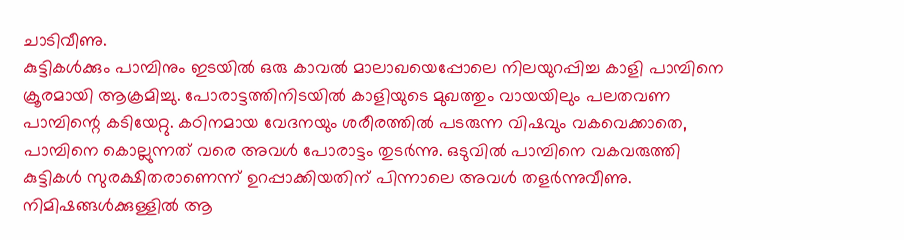ചാടിവീണു.
കുട്ടികൾക്കും പാമ്പിനും ഇടയിൽ ഒരു കാവൽ മാലാഖയെപ്പോലെ നിലയുറപ്പിച്ച കാളി പാമ്പിനെ ക്രൂരമായി ആക്രമിച്ചു. പോരാട്ടത്തിനിടയിൽ കാളിയുടെ മുഖത്തും വായയിലും പലതവണ പാമ്പിന്റെ കടിയേറ്റു. കഠിനമായ വേദനയും ശരീരത്തിൽ പടരുന്ന വിഷവും വകവെക്കാതെ, പാമ്പിനെ കൊല്ലുന്നത് വരെ അവൾ പോരാട്ടം തുടർന്നു. ഒടുവിൽ പാമ്പിനെ വകവരുത്തി കുട്ടികൾ സുരക്ഷിതരാണെന്ന് ഉറപ്പാക്കിയതിന് പിന്നാലെ അവൾ തളർന്നുവീണു. നിമിഷങ്ങൾക്കുള്ളിൽ ആ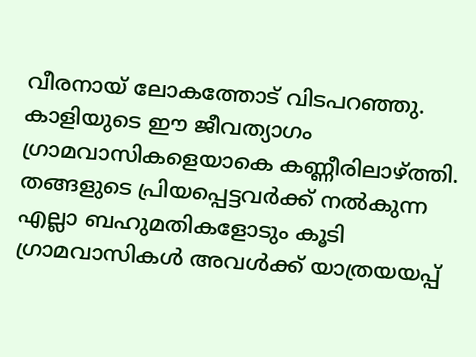വീരനായ് ലോകത്തോട് വിടപറഞ്ഞു.
കാളിയുടെ ഈ ജീവത്യാഗം ഗ്രാമവാസികളെയാകെ കണ്ണീരിലാഴ്ത്തി. തങ്ങളുടെ പ്രിയപ്പെട്ടവർക്ക് നൽകുന്ന എല്ലാ ബഹുമതികളോടും കൂടി ഗ്രാമവാസികൾ അവൾക്ക് യാത്രയയപ്പ്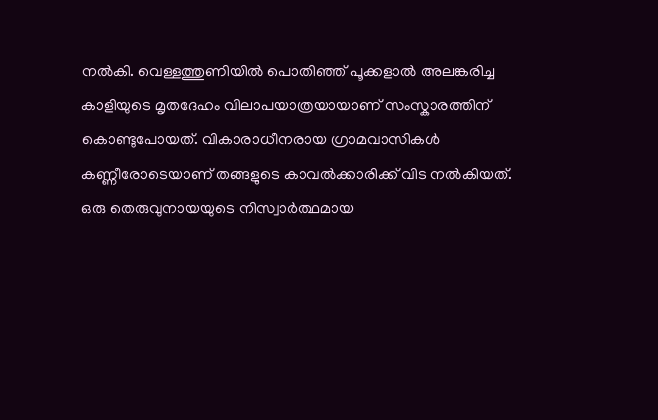നൽകി. വെള്ളത്തുണിയിൽ പൊതിഞ്ഞ് പൂക്കളാൽ അലങ്കരിച്ച കാളിയുടെ മൃതദേഹം വിലാപയാത്രയായാണ് സംസ്കാരത്തിന് കൊണ്ടുപോയത്. വികാരാധീനരായ ഗ്രാമവാസികൾ കണ്ണീരോടെയാണ് തങ്ങളുടെ കാവൽക്കാരിക്ക് വിട നൽകിയത്. ഒരു തെരുവുനായയുടെ നിസ്വാർത്ഥമായ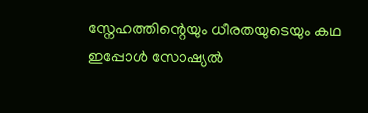സ്നേഹത്തിന്റെയും ധീരതയുടെയും കഥ ഇപ്പോൾ സോഷ്യൽ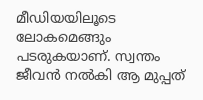മീഡിയയിലൂടെ ലോകമെങ്ങും പടരുകയാണ്. സ്വന്തം ജീവൻ നൽകി ആ മുപ്പത്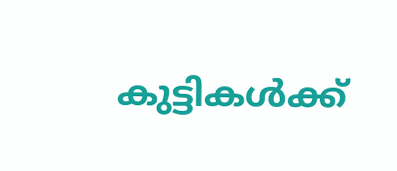കുട്ടികൾക്ക്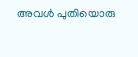അവൾ പുതിയൊരു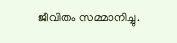ജീവിതം സമ്മാനിച്ചു.